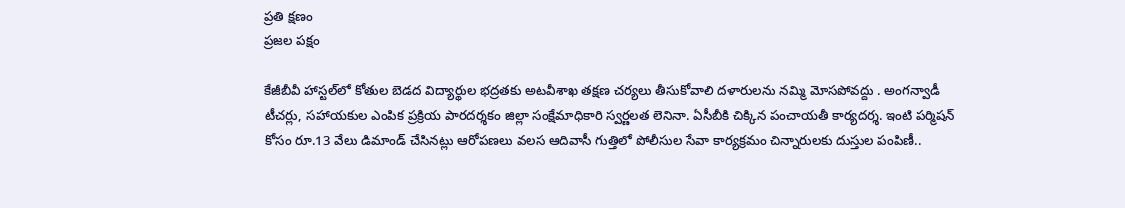ప్రతి క్షణం
ప్రజల పక్షం

కేజీబీవీ హాస్టల్‌లో కోతుల బెడద విద్యార్థుల భద్రతకు అటవీశాఖ తక్షణ చర్యలు తీసుకోవాలి దళారులను నమ్మి మోసపోవద్దు . అంగన్వాడీ టీచర్లు, సహాయకుల ఎంపిక ప్రక్రియ పారదర్శకం జిల్లా సంక్షేమాధికారి స్వర్ణలత లెనినా. ఏసీబీకి చిక్కిన పంచాయతీ కార్యదర్శ. ఇంటి పర్మిషన్ కోసం రూ.13 వేలు డిమాండ్ చేసినట్లు ఆరోపణలు వలస ఆదివాసీ గుత్తిలో పోలీసుల సేవా కార్యక్రమం చిన్నారులకు దుస్తుల పంపిణీ..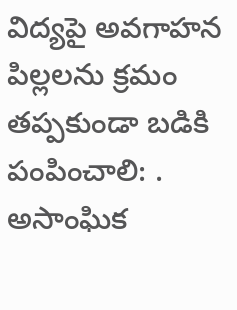విద్యపై అవగాహన పిల్లలను క్రమం తప్పకుండా బడికి పంపించాలి: . అసాంఘిక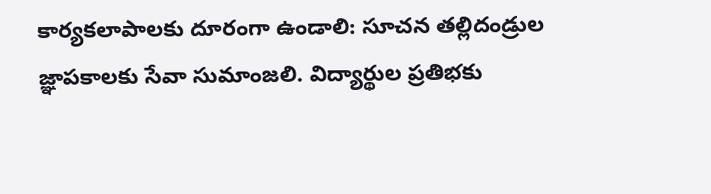కార్యకలాపాలకు దూరంగా ఉండాలి: సూచన తల్లిదండ్రుల జ్ఞాపకాలకు సేవా సుమాంజలి. విద్యార్థుల ప్రతిభకు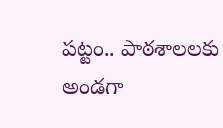పట్టం.. పాఠశాలలకు అండగా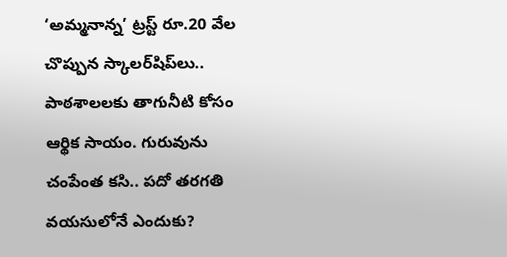‘అమ్మనాన్న’ ట్రస్ట్ రూ.20 వేల చొప్పున స్కాలర్‌షిప్‌లు.. పాఠశాలలకు తాగునీటి కోసం ఆర్థిక సాయం. గురువును చంపేంత కసి.. పదో తరగతి వయసులోనే ఎందుకు?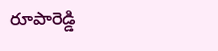రూపారెడ్డి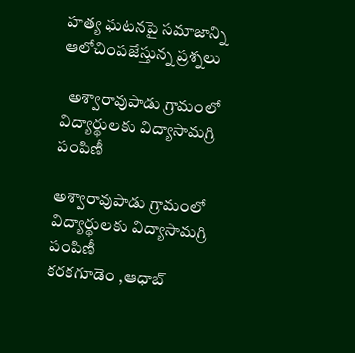హత్య ఘటనపై సమాజాన్ని ఆలోచింపజేస్తున్న ప్రశ్నలు

  అశ్వారావుపాడు గ్రామంలో విద్యార్థులకు విద్యాసామగ్రి పంపిణీ

అశ్వారావుపాడు గ్రామంలో విద్యార్థులకు విద్యాసామగ్రి పంపిణీ
కరకగూడెం ,ఆధాబ్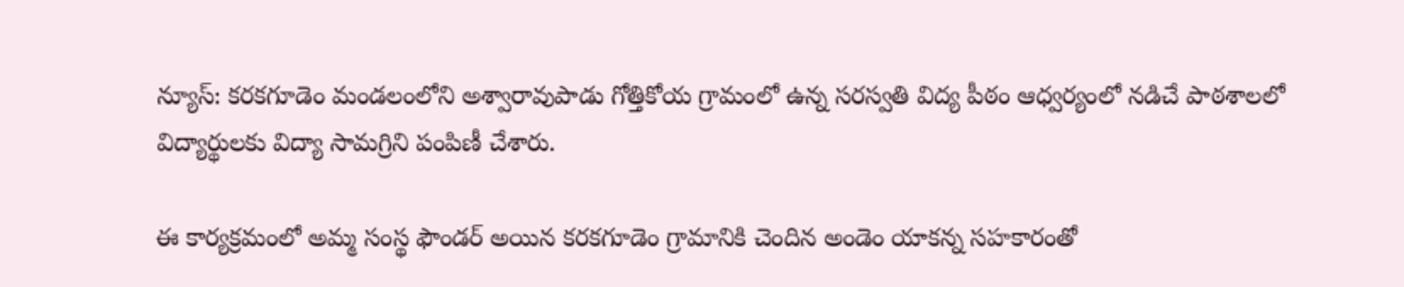న్యూస్: కరకగూడెం మండలంలోని అశ్వారావుపాడు గోత్తికోయ గ్రామంలో ఉన్న సరస్వతి విద్య పీఠం ఆధ్వర్యంలో నడిచే పాఠశాలలో విద్యార్థులకు విద్యా సామగ్రిని పంపిణీ చేశారు.

ఈ కార్యక్రమంలో అమ్మ సంస్థ ఫౌండర్‌ అయిన కరకగూడెం గ్రామానికి చెందిన అండెం యాకన్న సహకారంతో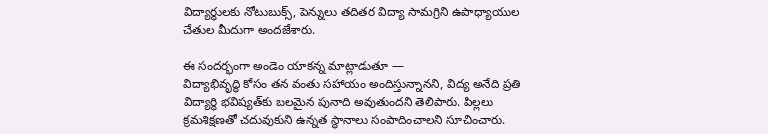విద్యార్థులకు నోటుబుక్స్, పెన్నులు తదితర విద్యా సామగ్రిని ఉపాధ్యాయుల చేతుల మీదుగా అందజేశారు.

ఈ సందర్భంగా అండెం యాకన్న మాట్లాడుతూ —
విద్యాభివృద్ధి కోసం తన వంతు సహాయం అందిస్తున్నానని, విద్య అనేది ప్రతి విద్యార్థి భవిష్యత్‌కు బలమైన పునాది అవుతుందని తెలిపారు. పిల్లలు క్రమశిక్షణతో చదువుకుని ఉన్నత స్థానాలు సంపాదించాలని సూచించారు.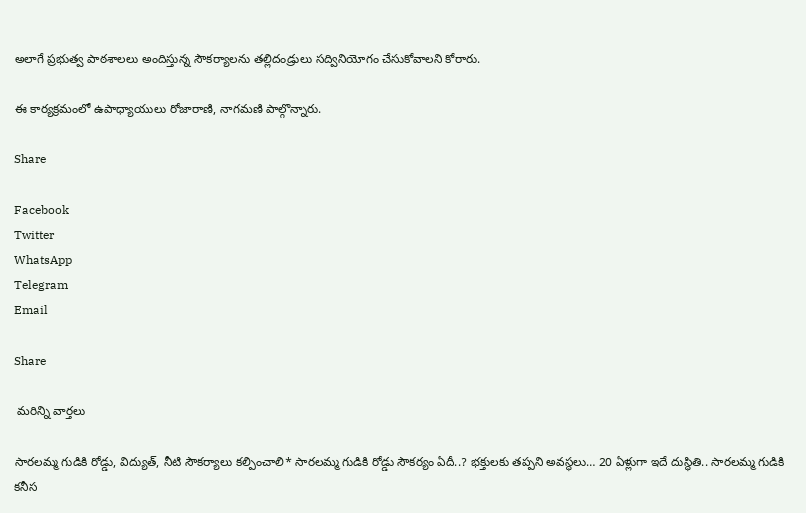అలాగే ప్రభుత్వ పాఠశాలలు అందిస్తున్న సౌకర్యాలను తల్లిదండ్రులు సద్వినియోగం చేసుకోవాలని కోరారు.

ఈ కార్యక్రమంలో ఉపాధ్యాయులు రోజారాణి, నాగమణి పాల్గొన్నారు.

Share

Facebook
Twitter
WhatsApp
Telegram
Email

Share

 మరిన్ని వార్తలు

సారలమ్మ గుడికి రోడ్డు, విద్యుత్, నీటి సౌకర్యాలు కల్పించాలి* సారలమ్మ గుడికి రోడ్డు సౌకర్యం ఏదీ..? భక్తులకు తప్పని అవస్థలు… 20 ఏళ్లుగా ఇదే దుస్థితి.. సారలమ్మ గుడికి కనీస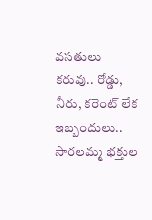వసతులు కరువు.. రోడ్డు, నీరు, కరెంట్ లేక ఇబ్బందులు.. సారలమ్మ భక్తుల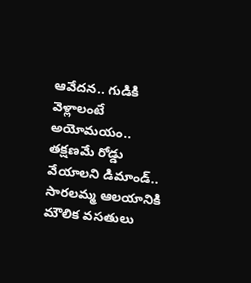ఆవేదన.. గుడికి వెళ్లాలంటే అయోమయం.. తక్షణమే రోడ్డు వేయాలని డిమాండ్.. సారలమ్మ ఆలయానికి మౌలిక వసతులు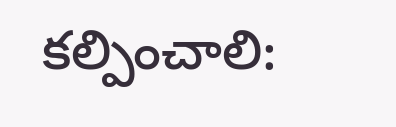కల్పించాలి: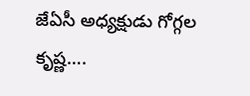జేఏసీ అధ్యక్షుడు గోగ్గల కృష్ణ….